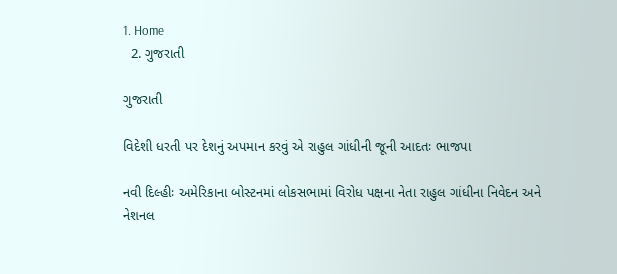1. Home
  2. ગુજરાતી

ગુજરાતી

વિદેશી ધરતી પર દેશનું અપમાન કરવું એ રાહુલ ગાંધીની જૂની આદતઃ ભાજપા

નવી દિલ્હીઃ અમેરિકાના બોસ્ટનમાં લોકસભામાં વિરોધ પક્ષના નેતા રાહુલ ગાંધીના નિવેદન અને નેશનલ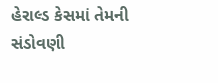હેરાલ્ડ કેસમાં તેમની સંડોવણી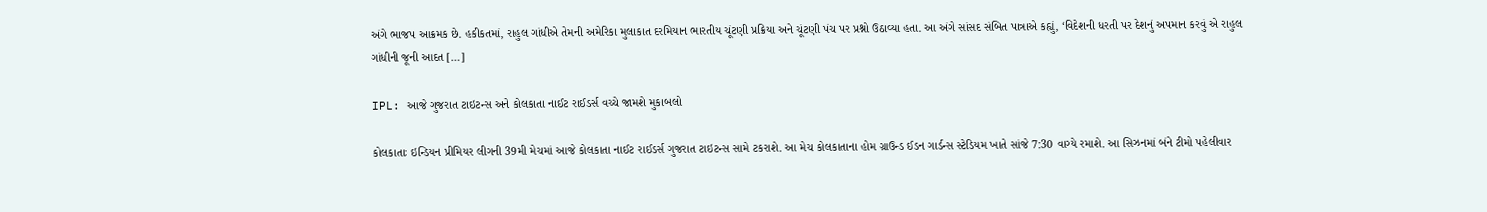અંગે ભાજપ આક્રમક છે. હકીકતમાં, રાહુલ ગાંધીએ તેમની અમેરિકા મુલાકાત દરમિયાન ભારતીય ચૂંટણી પ્રક્રિયા અને ચૂંટણી પંચ પર પ્રશ્નો ઉઠાવ્યા હતા. આ અંગે સાંસદ સંબિત પાત્રાએ કહ્યું, ‘વિદેશની ધરતી પર દેશનું અપમાન કરવું એ રાહુલ ગાંધીની જૂની આદત […]

IPL: આજે ગુજરાત ટાઇટન્સ અને કોલકાતા નાઈટ રાઈડર્સ વચ્ચે જામશે મુકાબલો

કોલકાતાઃ ઇન્ડિયન પ્રીમિયર લીગની 39મી મેચમાં આજે કોલકાતા નાઈટ રાઈડર્સ ગુજરાત ટાઇટન્સ સામે ટકરાશે. આ મેચ કોલકાતાના હોમ ગ્રાઉન્ડ ઈડન ગાર્ડન્સ સ્ટેડિયમ ખાતે સાંજે 7:30 વાગ્યે રમાશે. આ સિઝનમાં બંને ટીમો પહેલીવાર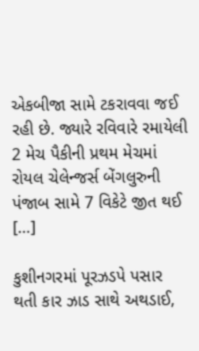એકબીજા સામે ટકરાવવા જઈ રહી છે. જ્યારે રવિવારે રમાયેલી 2 મેચ પૈકીની પ્રથમ મેચમાં રોયલ ચેલેન્જર્સ બેંગલુરુની પંજાબ સામે 7 વિકેટે જીત થઈ […]

કુશીનગરમાં પૂરઝડપે પસાર થતી કાર ઝાડ સાથે અથડાઈ,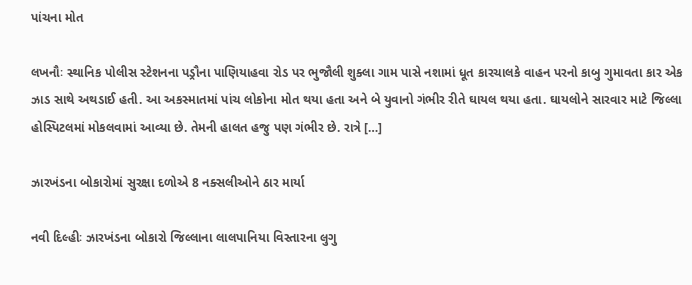પાંચના મોત

લખનૌઃ સ્થાનિક પોલીસ સ્ટેશનના પડ્રૌના પાણિયાહવા રોડ પર ભુજૌલી શુક્લા ગામ પાસે નશામાં ધૂત કારચાલકે વાહન પરનો કાબુ ગુમાવતા કાર એક ઝાડ સાથે અથડાઈ હતી. આ અકસ્માતમાં પાંચ લોકોના મોત થયા હતા અને બે યુવાનો ગંભીર રીતે ઘાયલ થયા હતા. ઘાયલોને સારવાર માટે જિલ્લા હોસ્પિટલમાં મોકલવામાં આવ્યા છે. તેમની હાલત હજુ પણ ગંભીર છે. રાત્રે […]

ઝારખંડના બોકારોમાં સુરક્ષા દળોએ 8 નક્સલીઓને ઠાર માર્યા

નવી દિલ્હીઃ ઝારખંડના બોકારો જિલ્લાના લાલપાનિયા વિસ્તારના લુગુ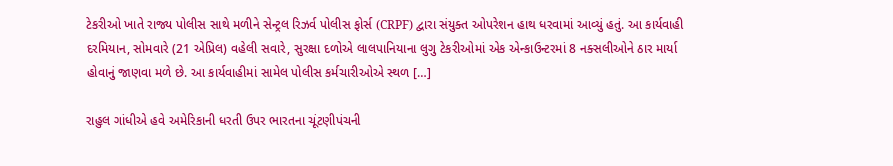ટેકરીઓ ખાતે રાજ્ય પોલીસ સાથે મળીને સેન્ટ્રલ રિઝર્વ પોલીસ ફોર્સ (CRPF) દ્વારા સંયુક્ત ઓપરેશન હાથ ધરવામાં આવ્યું હતું. આ કાર્યવાહી દરમિયાન, સોમવારે (21 એપ્રિલ) વહેલી સવારે, સુરક્ષા દળોએ લાલપાનિયાના લુગુ ટેકરીઓમાં એક એન્કાઉન્ટરમાં 8 નક્સલીઓને ઠાર માર્યા હોવાનું જાણવા મળે છે. આ કાર્યવાહીમાં સામેલ પોલીસ કર્મચારીઓએ સ્થળ […]

રાહુલ ગાંધીએ હવે અમેરિકાની ધરતી ઉપર ભારતના ચૂંટણીપંચની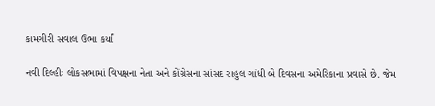કામગીરી સવાલ ઉભા કર્યાં

નવી દિલ્હીઃ લોકસભામાં વિપક્ષના નેતા અને કોંગ્રેસના સાંસદ રાહુલ ગાંધી બે દિવસના અમેરિકાના પ્રવાસે છે. જેમ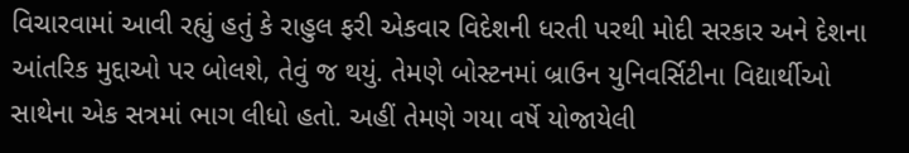વિચારવામાં આવી રહ્યું હતું કે રાહુલ ફરી એકવાર વિદેશની ધરતી પરથી મોદી સરકાર અને દેશના આંતરિક મુદ્દાઓ પર બોલશે, તેવું જ થયું. તેમણે બોસ્ટનમાં બ્રાઉન યુનિવર્સિટીના વિદ્યાર્થીઓ સાથેના એક સત્રમાં ભાગ લીધો હતો. અહીં તેમણે ગયા વર્ષે યોજાયેલી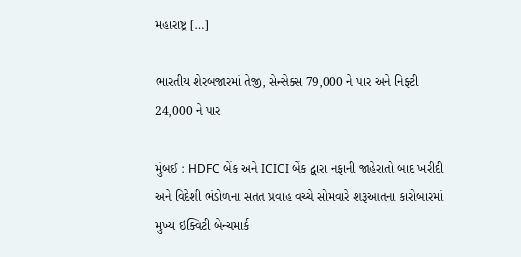મહારાષ્ટ્ર […]

ભારતીય શેરબજારમાં તેજી, સેન્સેક્સ 79,000 ને પાર અને નિફ્ટી 24,000 ને પાર

મુંબઈ : HDFC બેંક અને ICICI બેંક દ્વારા નફાની જાહેરાતો બાદ ખરીદી અને વિદેશી ભંડોળના સતત પ્રવાહ વચ્ચે સોમવારે શરૂઆતના કારોબારમાં મુખ્ય ઇક્વિટી બેન્ચમાર્ક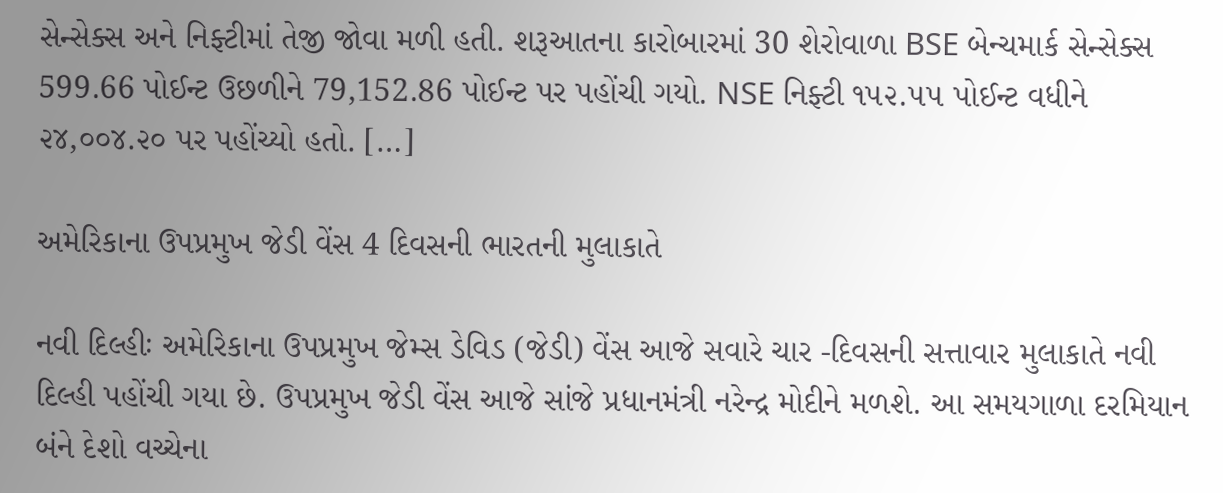સેન્સેક્સ અને નિફ્ટીમાં તેજી જોવા મળી હતી. શરૂઆતના કારોબારમાં 30 શેરોવાળા BSE બેન્ચમાર્ક સેન્સેક્સ 599.66 પોઈન્ટ ઉછળીને 79,152.86 પોઈન્ટ પર પહોંચી ગયો. NSE નિફ્ટી ૧૫૨.૫૫ પોઈન્ટ વધીને ૨૪,૦૦૪.૨૦ પર પહોંચ્યો હતો. […]

અમેરિકાના ઉપપ્રમુખ જેડી વેંસ 4 દિવસની ભારતની મુલાકાતે

નવી દિલ્હીઃ અમેરિકાના ઉપપ્રમુખ જેમ્સ ડેવિડ (જેડી) વેંસ આજે સવારે ચાર -દિવસની સત્તાવાર મુલાકાતે નવી દિલ્હી પહોંચી ગયા છે. ઉપપ્રમુખ જેડી વેંસ આજે સાંજે પ્રધાનમંત્રી નરેન્દ્ર મોદીને મળશે. આ સમયગાળા દરમિયાન બંને દેશો વચ્ચેના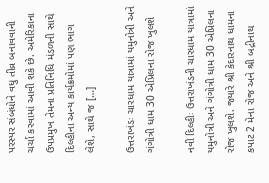પરસ્પર સંબંધોને વધુ તીવ્ર બનાવવાની ચર્ચા કરવામાં આવી શકે છે. અમેરિકાના ઉપપ્રમુખ તેમના પ્રતિનિધિ મંડળની સાથે દિલ્હીના અન્ય કાર્યક્રમોમાં પણ ભાગ લેશે, સાથે જ […]

ઉત્તરાખંડઃ ચારધામ યાત્રામાં યમુનોત્રી અને ગંગોત્રી ધામ 30 એપ્રિલના રોજ ખુલશે

નવી દિલ્હીઃ ઉત્તરાખંડની ચારધામ યાત્રામાં યમુનોત્રી અને ગંગોત્રી ધામ 30 એપ્રિલના રોજ ખુલશે. જ્યારે શ્રી કેદારનાથ ધામના કપાટ 2 મેના રોજ અને શ્રી બદ્રીનાથ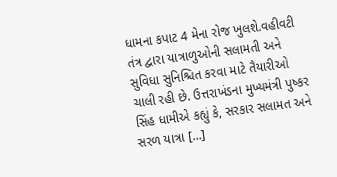ધામના કપાટ 4 મેના રોજ ખુલશે.વહીવટી તંત્ર દ્વારા યાત્રાળુઓની સલામતી અને સુવિધા સુનિશ્ચિત કરવા માટે તૈયારીઓ ચાલી રહી છે. ઉત્તરાખંડના મુખ્યમંત્રી પુષ્કર સિંહ ધામીએ કહ્યું કે, સરકાર સલામત અને સરળ યાત્રા […]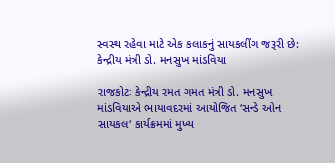સ્વસ્થ રહેવા માટે એક કલાકનું સાયકલીંગ જરૂરી છે: કેન્દ્રીય મંત્રી ડો. મનસુખ માંડવિયા

રાજકોટઃ કેન્દ્રીય રમત ગમત મંત્રી ડો. મનસુખ માંડવિયાએ ભાયાવદરમાં આયોજિત ‘સન્ડે ઓન સાયકલ‘ કાર્યક્રમમાં મુખ્ય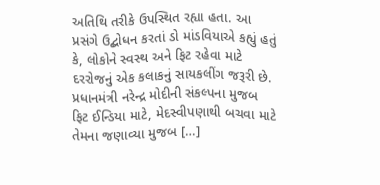અતિથિ તરીકે ઉપસ્થિત રહ્યા હતા. આ પ્રસંગે ઉદ્બોધન કરતાં ડો માંડવિયાએ કહ્યું હતું કે, લોકોને સ્વસ્થ અને ફિટ રહેવા માટે દરરોજનું એક કલાકનું સાયકલીંગ જરૂરી છે. પ્રધાનમંત્રી નરેન્દ્ર મોદીની સંકલ્પના મુજબ ફિટ ઈન્ડિયા માટે, મેદસ્વીપણાથી બચવા માટે તેમના જણાવ્યા મુજબ […]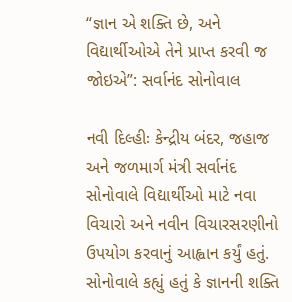“જ્ઞાન એ શક્તિ છે, અને વિદ્યાર્થીઓએ તેને પ્રાપ્ત કરવી જ જોઇએ”: સર્વાનંદ સોનોવાલ

નવી દિલ્હીઃ કેન્દ્રીય બંદર, જહાજ અને જળમાર્ગ મંત્રી સર્વાનંદ સોનોવાલે વિદ્યાર્થીઓ માટે નવા વિચારો અને નવીન વિચારસરણીનો ઉપયોગ કરવાનું આહ્વાન કર્યું હતું. સોનોવાલે કહ્યું હતું કે જ્ઞાનની શક્તિ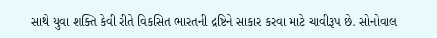સાથે યુવા શક્તિ કેવી રીતે વિકસિત ભારતની દ્રષ્ટિને સાકાર કરવા માટે ચાવીરૂપ છે. સોનોવાલ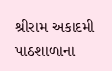શ્રીરામ અકાદમી પાઠશાળાના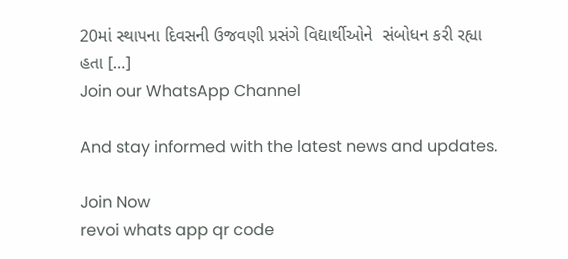20માં સ્થાપના દિવસની ઉજવણી પ્રસંગે વિદ્યાર્થીઓને  સંબોધન કરી રહ્યા હતા […]
Join our WhatsApp Channel

And stay informed with the latest news and updates.

Join Now
revoi whats app qr code